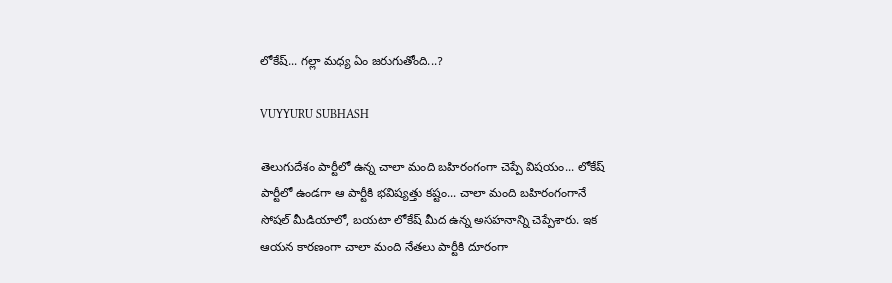లోకేష్‌... గల్లా మధ్య ఏం జరుగుతోంది...?

VUYYURU SUBHASH

తెలుగుదేశం పార్టీలో ఉన్న చాలా మంది బహిరంగంగా చెప్పే విషయం... లోకేష్ పార్టీలో ఉండగా ఆ పార్టీకి భవిష్యత్తు కష్టం... చాలా మంది బహిరంగంగానే సోషల్ మీడియాలో, బయటా లోకేష్ మీద ఉన్న అసహనాన్ని చెప్పేశారు. ఇక ఆయన కారణంగా చాలా మంది నేతలు పార్టీకి దూరంగా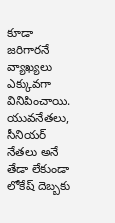కూడా జరిగారనే వ్యాఖ్యలు ఎక్కువగా వినిపించాయి. యువనేతలు, సీనియర్ నేతలు అనే తేడా లేకుండా లోకేష్ దెబ్బకు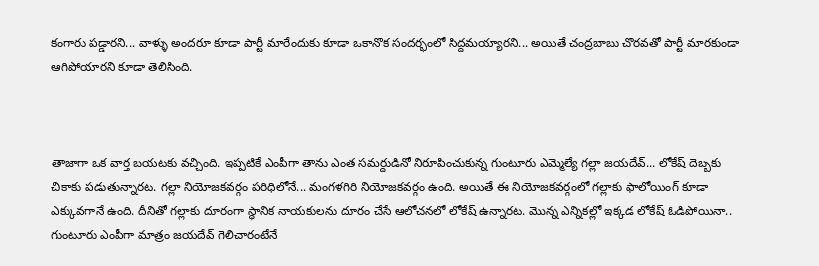కంగారు పడ్డారని... వాళ్ళు అందరూ కూడా పార్టీ మారేందుకు కూడా ఒకానొక సందర్భంలో సిద్దమయ్యారని... అయితే చంద్రబాబు చొరవతో పార్టీ మారకుండా ఆగిపోయారని కూడా తెలిసింది.



తాజాగా ఒక వార్త బయటకు వచ్చింది. ఇప్పటికే ఎంపీగా తాను ఎంత సమర్దుడినో నిరూపించుకున్న గుంటూరు ఎమ్మెల్యే గల్లా జయదేవ్... లోకేష్ దెబ్బకు చికాకు పడుతున్నారట. గల్లా నియోజకవర్గం పరిధిలోనే... మంగళగిరి నియోజకవర్గం ఉంది. అయితే ఈ నియోజకవర్గంలో గల్లాకు ఫాలోయింగ్ కూడా ఎక్కువగానే ఉంది. దీనితో గల్లాకు దూరంగా స్థానిక నాయకులను దూరం చేసే ఆలోచనలో లోకేష్ ఉన్నారట. మొన్న ఎన్నిక‌ల్లో ఇక్క‌డ లోకేష్ ఓడిపోయినా.. గుంటూరు ఎంపీగా మాత్రం జ‌య‌దేవ్ గెలిచారంటేనే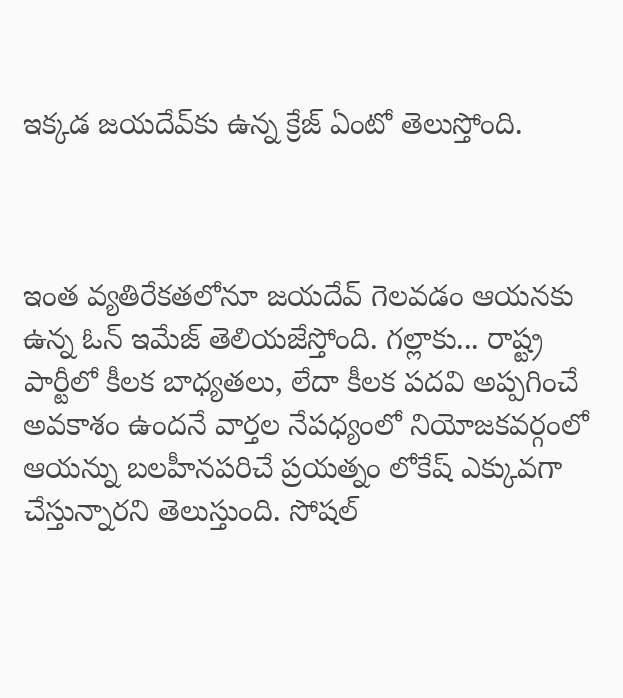ఇక్క‌డ జ‌య‌దేవ్‌కు ఉన్న క్రేజ్ ఏంటో తెలుస్తోంది.



ఇంత వ్య‌తిరేక‌త‌లోనూ జ‌య‌దేవ్ గెల‌వ‌డం ఆయ‌న‌కు ఉన్న ఓన్ ఇమేజ్ తెలియ‌జేస్తోంది. గ‌ల్లాకు... రాష్ట్ర పార్టీలో కీలక బాధ్యతలు, లేదా కీలక పదవి అప్పగించే అవకాశం ఉందనే వార్తల నేపధ్యంలో నియోజకవర్గంలో ఆయన్ను బలహీనపరిచే ప్రయత్నం లోకేష్ ఎక్కువగా చేస్తున్నారని తెలుస్తుంది. సోషల్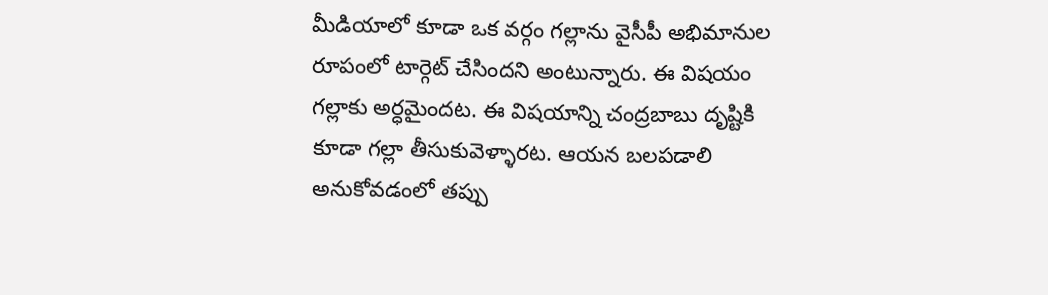మీడియాలో కూడా ఒక వర్గం గల్లాను వైసీపీ అభిమానుల రూపంలో టార్గెట్ చేసిందని అంటున్నారు. ఈ విషయం గల్లాకు అర్ధమైందట. ఈ విషయాన్ని చంద్రబాబు దృష్టికి కూడా గల్లా తీసుకువెళ్ళారట. ఆయన బలపడాలి అనుకోవడంలో తప్పు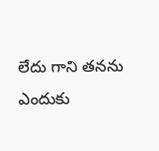లేదు గాని తనను ఎందుకు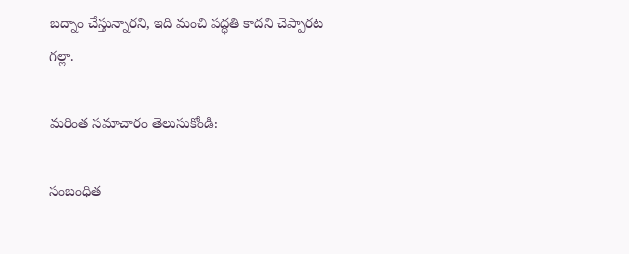బద్నాం చేస్తున్నారని, ఇది మంచి పద్ధతి కాదని చెప్పారట గల్లా.

మరింత సమాచారం తెలుసుకోండి:

సంబంధిత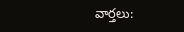వార్తలు: